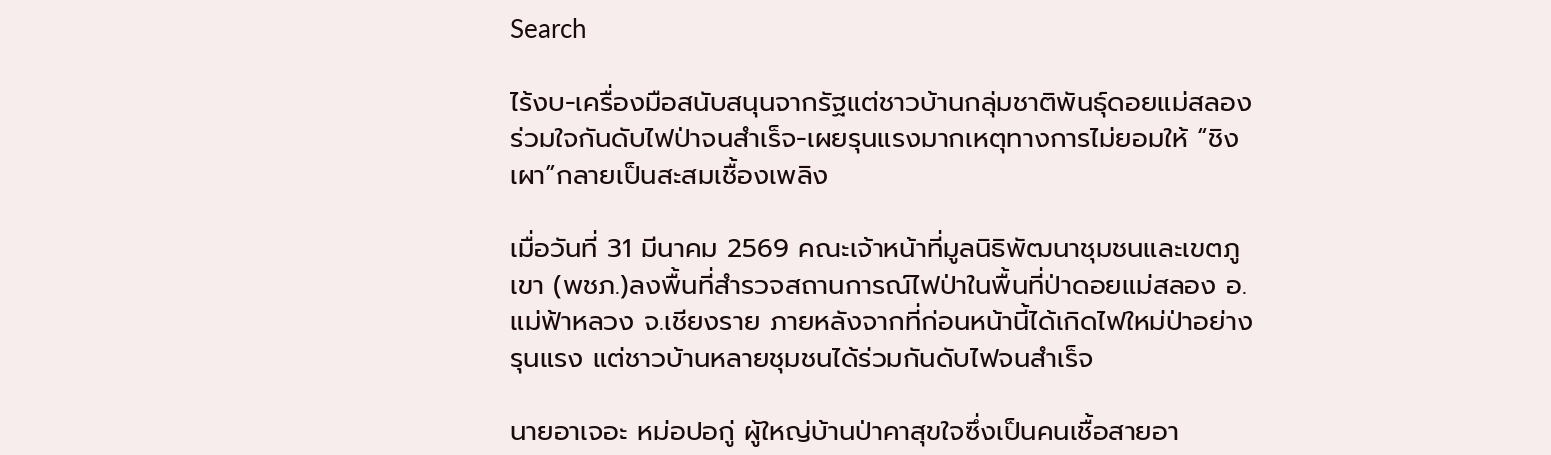Search

ไร้งบ-เครื่องมือสนับสนุนจากรัฐแต่ชาวบ้านกลุ่มชาติพันธุ์ดอยแม่สลองร่วมใจกันดับไฟป่าจนสำเร็จ-เผยรุนแรงมากเหตุทางการไม่ยอมให้ “ชิงเผา”กลายเป็นสะสมเชื้องเพลิง

เมื่อวันที่ 31 มีนาคม 2569 คณะเจ้าหน้าที่มูลนิธิพัฒนาชุมชนและเขตภูเขา (พชภ.)ลงพื้นที่สำรวจสถานการณ์ไฟป่าในพื้นที่ป่าดอยแม่สลอง อ.แม่ฟ้าหลวง จ.เชียงราย ภายหลังจากที่ก่อนหน้านี้ได้เกิดไฟใหม่ป่าอย่างรุนแรง แต่ชาวบ้านหลายชุมชนได้ร่วมกันดับไฟจนสำเร็จ

นายอาเจอะ หม่อปอกู่ ผู้ใหญ่บ้านป่าคาสุขใจซึ่งเป็นคนเชื้อสายอา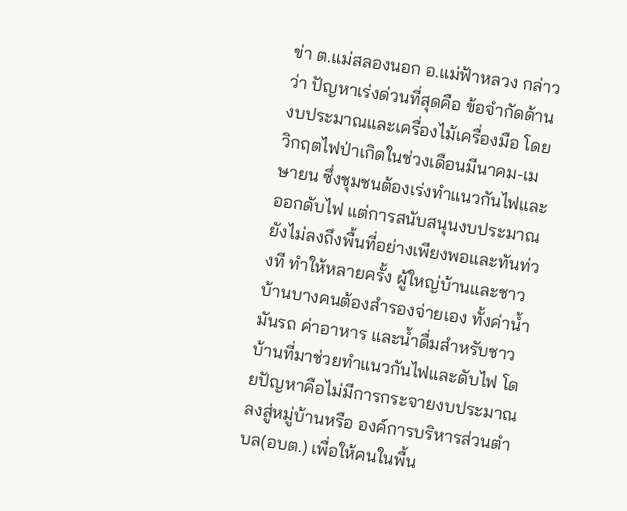ข่า ต.แม่สลองนอก อ.แม่ฟ้าหลวง กล่าวว่า ปัญหาเร่งด่วนที่สุดคือ ข้อจำกัดด้านงบประมาณและเครื่องไม้เครื่องมือ โดยวิกฤตไฟป่าเกิดในช่วงเดือนมีนาคม-เมษายน ซึ่งชุมชนต้องเร่งทำแนวกันไฟและออกดับไฟ แต่การสนับสนุนงบประมาณ ยังไม่ลงถึงพื้นที่อย่างเพียงพอและทันท่วงที ทำให้หลายครั้ง ผู้ใหญ่บ้านและชาวบ้านบางคนต้องสำรองจ่ายเอง ทั้งค่าน้ำมันรถ ค่าอาหาร และน้ำดื่มสำหรับชาวบ้านที่มาช่วยทำแนวกันไฟและดับไฟ โดยปัญหาคือไม่มีการกระจายงบประมาณลงสู่หมู่บ้านหรือ องค์การบริหารส่วนตำบล(อบต.) เพื่อให้คนในพื้น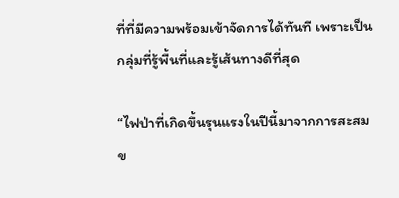ที่ที่มีความพร้อมเข้าจัดการได้ทันที เพราะเป็นกลุ่มที่รู้พื้นที่และรู้เส้นทางดีที่สุด

“ไฟป่าที่เกิดขึ้นรุนแรงในปีนี้มาจากการสะสมข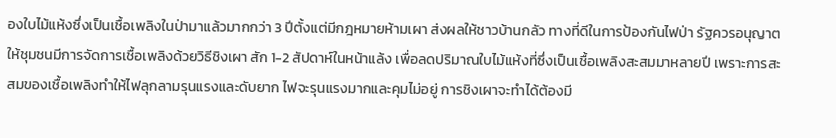องใบไม้แห้งซึ่งเป็นเชื้อเพลิงในป่ามาแล้วมากกว่า 3 ปีตั้งแต่มีกฎหมายห้ามเผา ส่งผลให้ชาวบ้านกลัว ทางที่ดีในการป้องกันไฟป่า รัฐควรอนุญาตให้ชุมชนมีการจัดการเชื้อเพลิงด้วยวิธีชิงเผา สัก 1-2 สัปดาห์ในหน้าแล้ง เพื่อลดปริมาณใบไม้แห้งที่ซึ่งเป็นเชื้อเพลิงสะสมมาหลายปี เพราะการสะสมของเชื้อเพลิงทำให้ไฟลุกลามรุนแรงและดับยาก ไฟจะรุนแรงมากและคุมไม่อยู่ การชิงเผาจะทำได้ต้องมี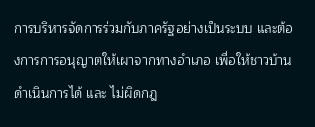การบริหารจัดการร่วมกับภาครัฐอย่างเป็นระบบ และต้องการการอนุญาตให้เผาจากทางอำเภอ เพื่อให้ชาวบ้านดำเนินการได้ และ ไม่ผิดกฎ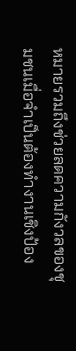หมายรวมถึงช่วยลดความกังวลของชุมชนเมื่อจำเป็นต้องทำงานเชิงป้อง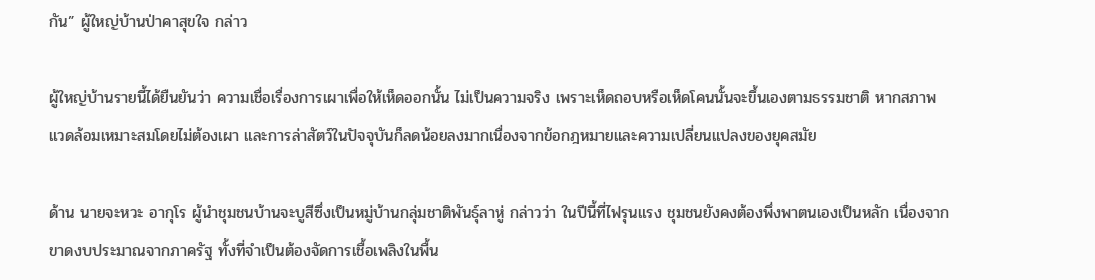กัน” ผู้ใหญ่บ้านป่าคาสุขใจ กล่าว

ผู้ใหญ่บ้านรายนี้ได้ยืนยันว่า ความเชื่อเรื่องการเผาเพื่อให้เห็ดออกนั้น ไม่เป็นความจริง เพราะเห็ดถอบหรือเห็ดโคนนั้นจะขึ้นเองตามธรรมชาติ หากสภาพแวดล้อมเหมาะสมโดยไม่ต้องเผา และการล่าสัตว์ในปัจจุบันก็ลดน้อยลงมากเนื่องจากข้อกฎหมายและความเปลี่ยนแปลงของยุคสมัย

ด้าน นายจะหวะ อากุโร ผู้นำชุมชนบ้านจะบูสีซึ่งเป็นหมู่บ้านกลุ่มชาติพันธุ์ลาหู่ กล่าวว่า ในปีนี้ที่ไฟรุนแรง ชุมชนยังคงต้องพึ่งพาตนเองเป็นหลัก เนื่องจากขาดงบประมาณจากภาครัฐ ทั้งที่จำเป็นต้องจัดการเชื้อเพลิงในพื้น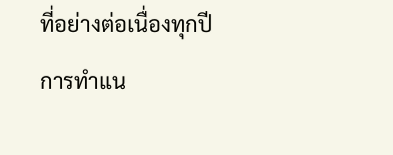ที่อย่างต่อเนื่องทุกปี การทำแน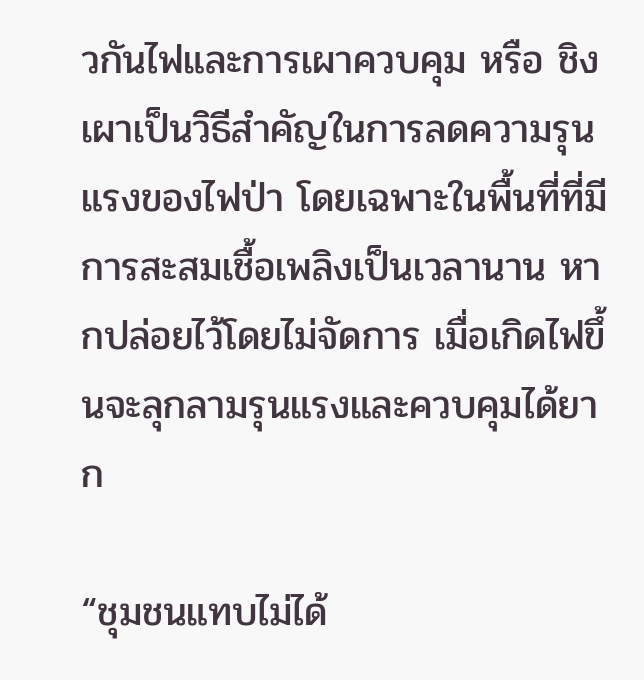วกันไฟและการเผาควบคุม หรือ ชิงเผาเป็นวิธีสำคัญในการลดความรุนแรงของไฟป่า โดยเฉพาะในพื้นที่ที่มีการสะสมเชื้อเพลิงเป็นเวลานาน หากปล่อยไว้โดยไม่จัดการ เมื่อเกิดไฟขึ้นจะลุกลามรุนแรงและควบคุมได้ยาก

“ชุมชนแทบไม่ได้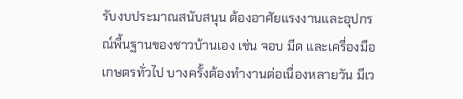รับงบประมาณสนับสนุน ต้องอาศัยแรงงานและอุปกรณ์พื้นฐานของชาวบ้านเอง เช่น จอบ มีด และเครื่องมือเกษตรทั่วไป บางครั้งต้องทำงานต่อเนื่องหลายวัน มีเว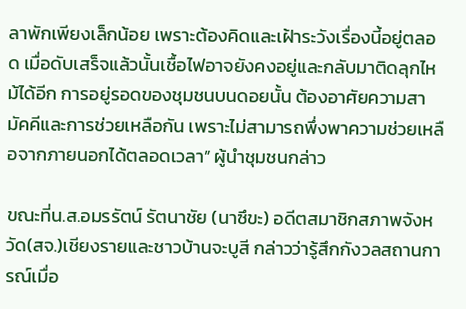ลาพักเพียงเล็กน้อย เพราะต้องคิดและเฝ้าระวังเรื่องนี้อยู่ตลอด เมื่อดับเสร็จแล้วนั้นเชื้อไฟอาจยังคงอยู่และกลับมาติดลุกไหม้ได้อีก การอยู่รอดของชุมชนบนดอยนั้น ต้องอาศัยความสามัคคีและการช่วยเหลือกัน เพราะไม่สามารถพึ่งพาความช่วยเหลือจากภายนอกได้ตลอดเวลา” ผู้นำชุมชนกล่าว

ขณะที่น.ส.อมรรัตน์ รัตนาชัย (นาซึขะ) อดีตสมาชิกสภาพจังหวัด(สจ.)เชียงรายและชาวบ้านจะบูสี กล่าวว่ารู้สึกกังวลสถานการณ์เมื่อ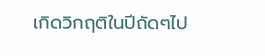เกิดวิกฤติในปีถัดๆไป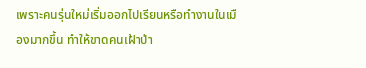เพราะคนรุ่นใหม่เริ่มออกไปเรียนหรือทำงานในเมืองมากขึ้น ทำให้ขาดคนเฝ้าป่า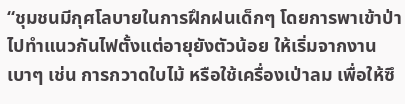“ชุมชนมีกุศโลบายในการฝึกฝนเด็กๆ โดยการพาเข้าป่าไปทำแนวกันไฟตั้งแต่อายุยังตัวน้อย ให้เริ่มจากงานเบาๆ เช่น การกวาดใบไม้ หรือใช้เครื่องเป่าลม เพื่อให้ซึ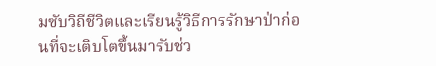มซับวิถีชีวิตและเรียนรู้วิธีการรักษาป่าก่อนที่จะเติบโตขึ้นมารับช่ว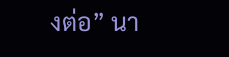งต่อ” นา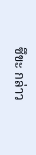ซึขะ กล่าว